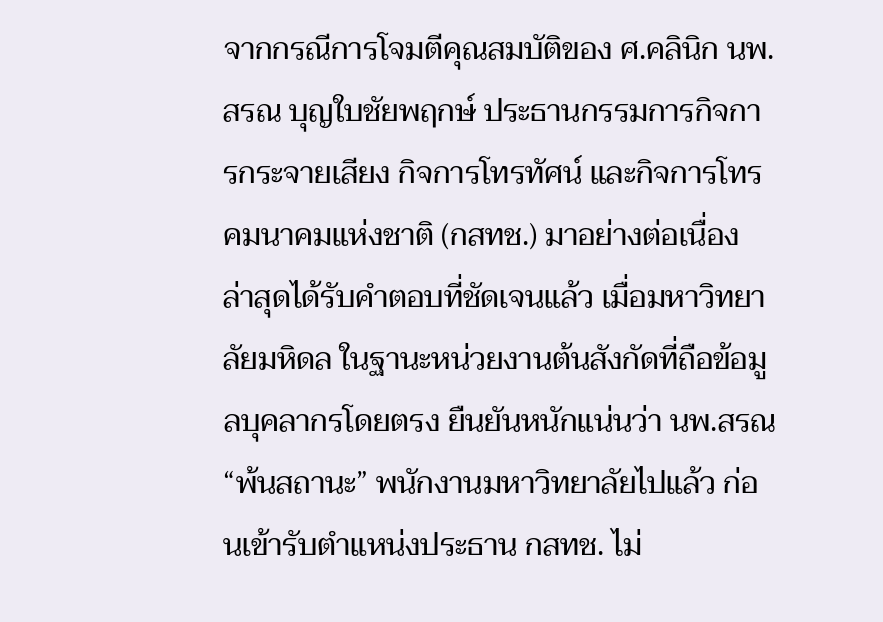จากกรณีการโจมตีคุณสมบัติของ ศ.คลินิก นพ.สรณ บุญใบชัยพฤกษ์ ประธานกรรมการกิจการกระจายเสียง กิจการโทรทัศน์ และกิจการโทรคมนาคมแห่งชาติ (กสทช.) มาอย่างต่อเนื่อง ล่าสุดได้รับคำตอบที่ชัดเจนแล้ว เมื่อมหาวิทยาลัยมหิดล ในฐานะหน่วยงานต้นสังกัดที่ถือข้อมูลบุคลากรโดยตรง ยืนยันหนักแน่นว่า นพ.สรณ “พ้นสถานะ” พนักงานมหาวิทยาลัยไปแล้ว ก่อนเข้ารับตำแหน่งประธาน กสทช. ไม่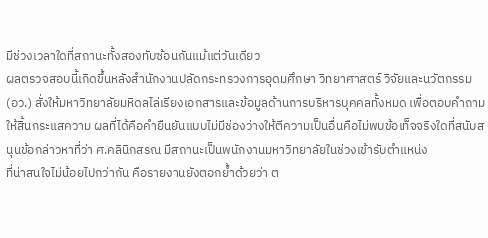มีช่วงเวลาใดที่สถานะทั้งสองทับซ้อนกันแม้แต่วันเดียว
ผลตรวจสอบนี้เกิดขึ้นหลังสำนักงานปลัดกระทรวงการอุดมศึกษา วิทยาศาสตร์ วิจัยและนวัตกรรม (อว.) สั่งให้มหาวิทยาลัยมหิดลไล่เรียงเอกสารและข้อมูลด้านการบริหารบุคคลทั้งหมด เพื่อตอบคำถามให้สิ้นกระแสความ ผลที่ได้คือคำยืนยันแบบไม่มีช่องว่างให้ตีความเป็นอื่นคือไม่พบข้อเท็จจริงใดที่สนับสนุนข้อกล่าวหาที่ว่า ศ.คลินิกสรณ มีสถานะเป็นพนักงานมหาวิทยาลัยในช่วงเข้ารับตำแหน่ง
ที่น่าสนใจไม่น้อยไปกว่ากัน คือรายงานยังตอกย้ำด้วยว่า ต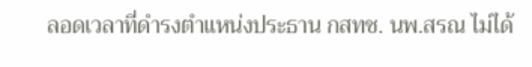ลอดเวลาที่ดำรงตำแหน่งประธาน กสทช. นพ.สรณ ไม่ได้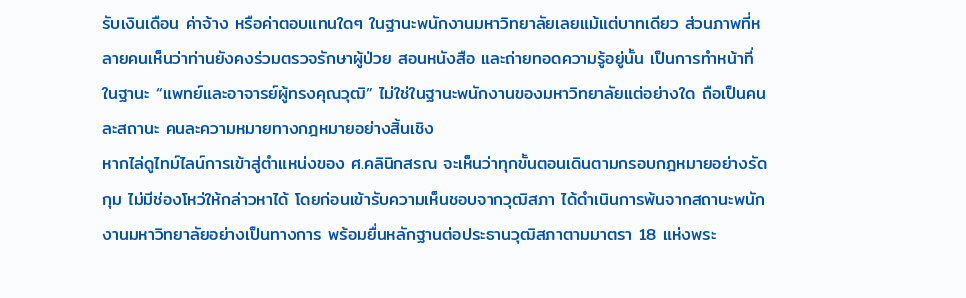รับเงินเดือน ค่าจ้าง หรือค่าตอบแทนใดๆ ในฐานะพนักงานมหาวิทยาลัยเลยแม้แต่บาทเดียว ส่วนภาพที่หลายคนเห็นว่าท่านยังคงร่วมตรวจรักษาผู้ป่วย สอนหนังสือ และถ่ายทอดความรู้อยู่นั้น เป็นการทำหน้าที่ในฐานะ “แพทย์และอาจารย์ผู้ทรงคุณวุฒิ” ไม่ใช่ในฐานะพนักงานของมหาวิทยาลัยแต่อย่างใด ถือเป็นคนละสถานะ คนละความหมายทางกฎหมายอย่างสิ้นเชิง
หากไล่ดูไทม์ไลน์การเข้าสู่ตำแหน่งของ ศ.คลินิกสรณ จะเห็นว่าทุกขั้นตอนเดินตามกรอบกฎหมายอย่างรัดกุม ไม่มีช่องโหว่ให้กล่าวหาได้ โดยก่อนเข้ารับความเห็นชอบจากวุฒิสภา ได้ดำเนินการพ้นจากสถานะพนักงานมหาวิทยาลัยอย่างเป็นทางการ พร้อมยื่นหลักฐานต่อประธานวุฒิสภาตามมาตรา 18 แห่งพระ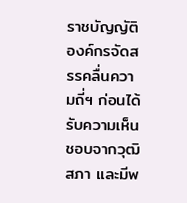ราชบัญญัติองค์กรจัดสรรคลื่นความถี่ฯ ก่อนได้รับความเห็นชอบจากวุฒิสภา และมีพ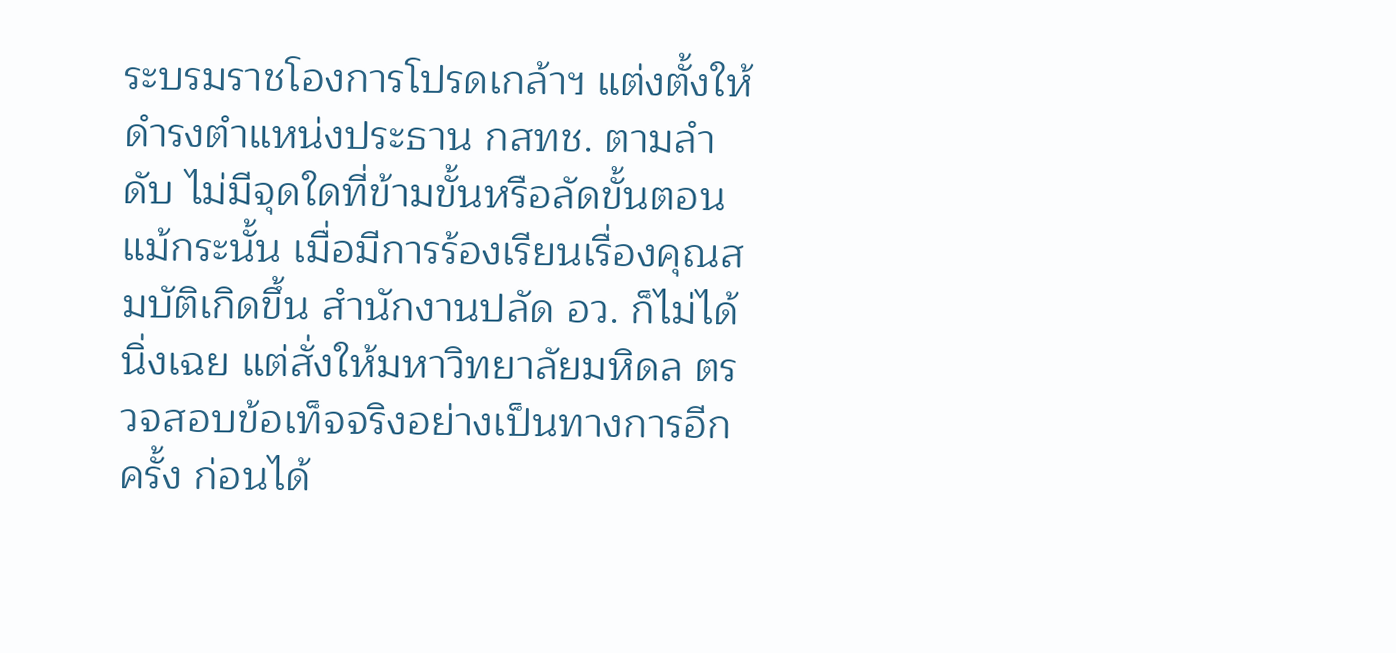ระบรมราชโองการโปรดเกล้าฯ แต่งตั้งให้ดำรงตำแหน่งประธาน กสทช. ตามลำดับ ไม่มีจุดใดที่ข้ามขั้นหรือลัดขั้นตอน
แม้กระนั้น เมื่อมีการร้องเรียนเรื่องคุณสมบัติเกิดขึ้น สำนักงานปลัด อว. ก็ไม่ได้นิ่งเฉย แต่สั่งให้มหาวิทยาลัยมหิดล ตรวจสอบข้อเท็จจริงอย่างเป็นทางการอีกครั้ง ก่อนได้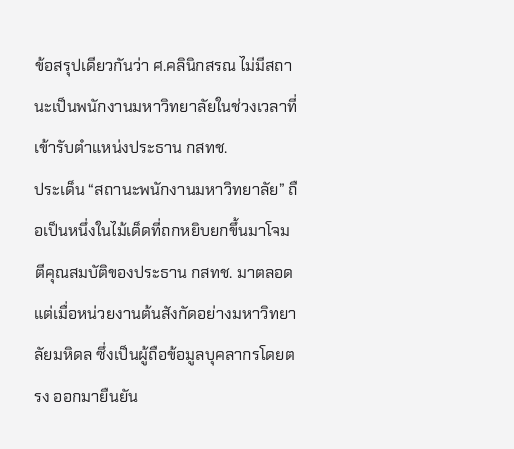ข้อสรุปเดียวกันว่า ศ.คลินิกสรณ ไม่มีสถานะเป็นพนักงานมหาวิทยาลัยในช่วงเวลาที่เข้ารับตำแหน่งประธาน กสทช.
ประเด็น “สถานะพนักงานมหาวิทยาลัย” ถือเป็นหนึ่งในไม้เด็ดที่ถกหยิบยกขึ้นมาโจมตีคุณสมบัติของประธาน กสทช. มาตลอด แต่เมื่อหน่วยงานต้นสังกัดอย่างมหาวิทยาลัยมหิดล ซึ่งเป็นผู้ถือข้อมูลบุคลากรโดยตรง ออกมายืนยัน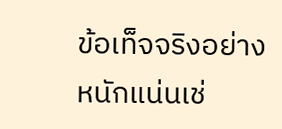ข้อเท็จจริงอย่างหนักแน่นเช่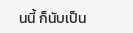นนี้ ก็นับเป็น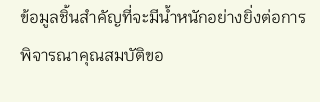ข้อมูลชิ้นสำคัญที่จะมีน้ำหนักอย่างยิ่งต่อการพิจารณาคุณสมบัติขอ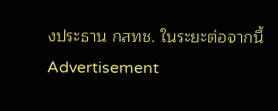งประธาน กสทช. ในระยะต่อจากนี้
Advertisement